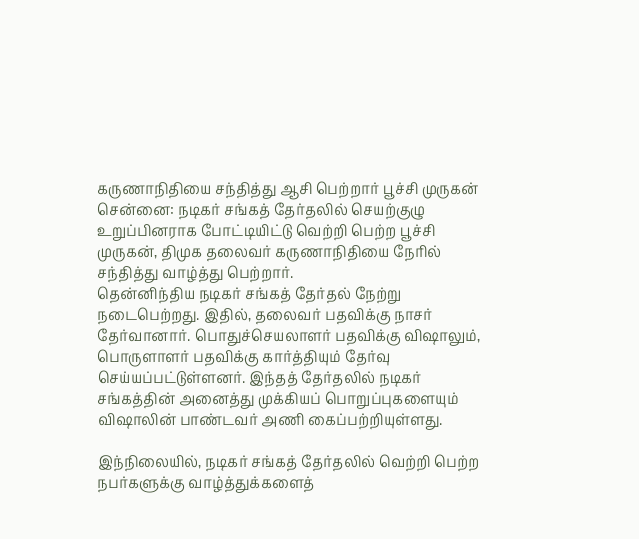கருணாநிதியை சந்தித்து ஆசி பெற்றார் பூச்சி முருகன்
சென்னை: நடிகர் சங்கத் தேர்தலில் செயற்குழு உறுப்பினராக போட்டியிட்டு வெற்றி பெற்ற பூச்சி முருகன், திமுக தலைவர் கருணாநிதியை நேரில் சந்தித்து வாழ்த்து பெற்றார்.
தென்னிந்திய நடிகர் சங்கத் தேர்தல் நேற்று நடைபெற்றது. இதில், தலைவர் பதவிக்கு நாசர் தேர்வானார். பொதுச்செயலாளர் பதவிக்கு விஷாலும், பொருளாளர் பதவிக்கு கார்த்தியும் தேர்வு செய்யப்பட்டுள்ளனர். இந்தத் தேர்தலில் நடிகர் சங்கத்தின் அனைத்து முக்கியப் பொறுப்புகளையும் விஷாலின் பாண்டவர் அணி கைப்பற்றியுள்ளது.

இந்நிலையில், நடிகர் சங்கத் தேர்தலில் வெற்றி பெற்ற நபர்களுக்கு வாழ்த்துக்களைத்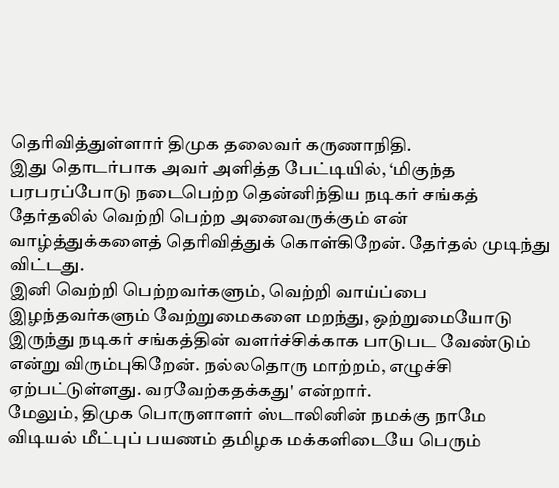தெரிவித்துள்ளார் திமுக தலைவர் கருணாநிதி.
இது தொடர்பாக அவர் அளித்த பேட்டியில், ‘மிகுந்த பரபரப்போடு நடைபெற்ற தென்னிந்திய நடிகர் சங்கத் தேர்தலில் வெற்றி பெற்ற அனைவருக்கும் என் வாழ்த்துக்களைத் தெரிவித்துக் கொள்கிறேன். தேர்தல் முடிந்து விட்டது.
இனி வெற்றி பெற்றவர்களும், வெற்றி வாய்ப்பை இழந்தவர்களும் வேற்றுமைகளை மறந்து, ஒற்றுமையோடு இருந்து நடிகர் சங்கத்தின் வளர்ச்சிக்காக பாடுபட வேண்டும் என்று விரும்புகிறேன். நல்லதொரு மாற்றம், எழுச்சி ஏற்பட்டுள்ளது. வரவேற்கதக்கது' என்றார்.
மேலும், திமுக பொருளாளர் ஸ்டாலினின் நமக்கு நாமே விடியல் மீட்புப் பயணம் தமிழக மக்களிடையே பெரும்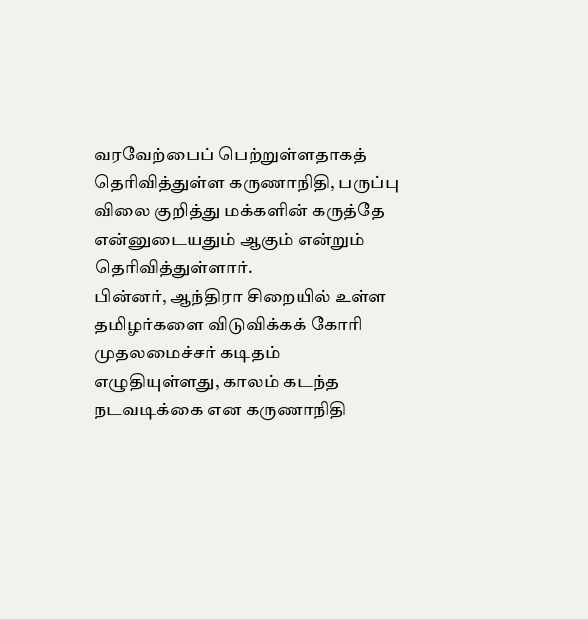வரவேற்பைப் பெற்றுள்ளதாகத் தெரிவித்துள்ள கருணாநிதி, பருப்பு விலை குறித்து மக்களின் கருத்தே என்னுடையதும் ஆகும் என்றும் தெரிவித்துள்ளார்.
பின்னர், ஆந்திரா சிறையில் உள்ள தமிழர்களை விடுவிக்கக் கோரி முதலமைச்சர் கடிதம் எழுதியுள்ளது, காலம் கடந்த நடவடிக்கை என கருணாநிதி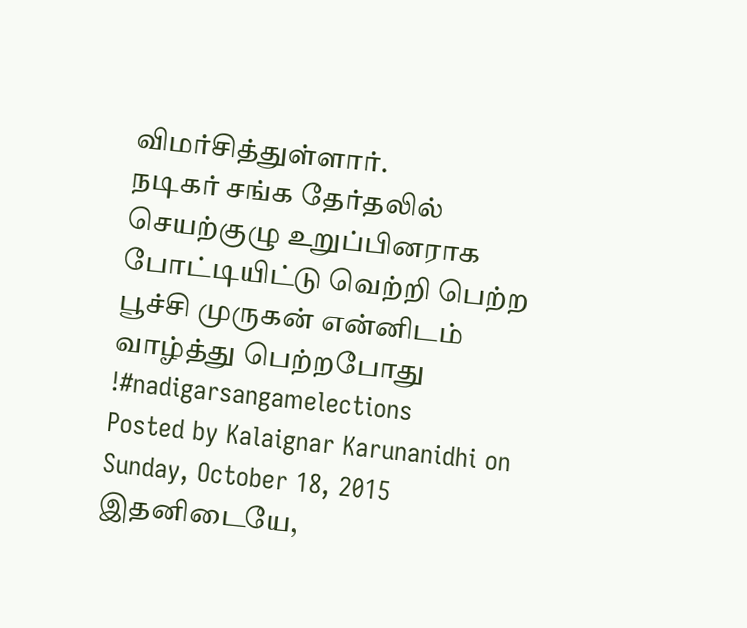விமர்சித்துள்ளார்.
நடிகர் சங்க தேர்தலில் செயற்குழு உறுப்பினராக போட்டியிட்டு வெற்றி பெற்ற பூச்சி முருகன் என்னிடம் வாழ்த்து பெற்றபோது !#nadigarsangamelections
Posted by Kalaignar Karunanidhi on Sunday, October 18, 2015
இதனிடையே,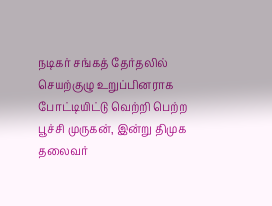நடிகர் சங்கத் தேர்தலில் செயற்குழு உறுப்பினராக போட்டியிட்டு வெற்றி பெற்ற பூச்சி முருகன், இன்று திமுக தலைவர்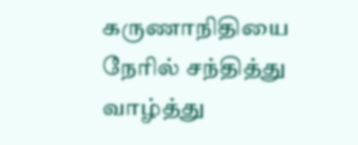கருணாநிதியை நேரில் சந்தித்து வாழ்த்து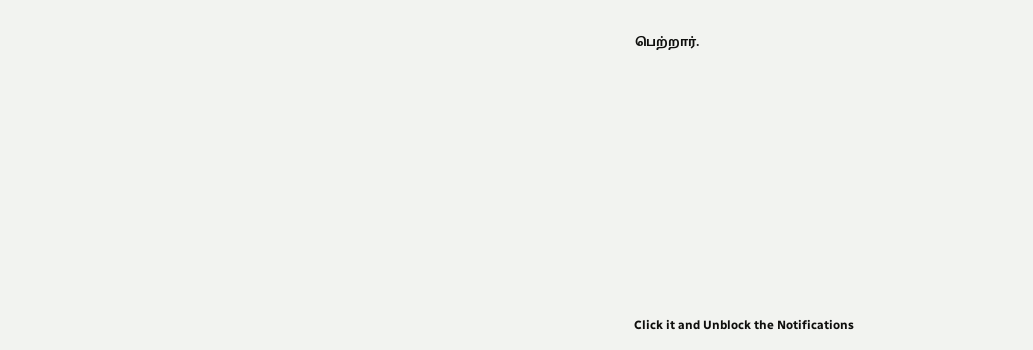பெற்றார்.












Click it and Unblock the Notifications